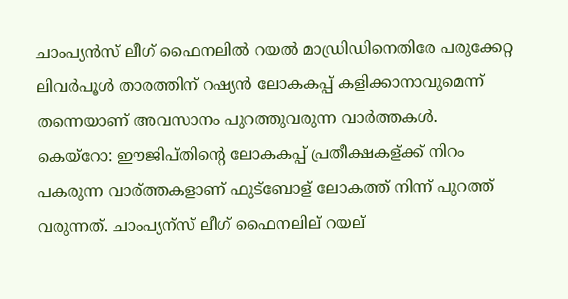ചാംപ്യന്‍സ് ലീഗ് ഫൈനലില്‍ റയല്‍ മാഡ്രിഡിനെതിരേ പരുക്കേറ്റ ലിവര്‍പൂള്‍ താരത്തിന് റഷ്യന്‍ ലോകകപ്പ് കളിക്കാനാവുമെന്ന് തന്നെയാണ് അവസാനം പുറത്തുവരുന്ന വാര്‍ത്തകള്‍.
കെയ്റോ: ഈജിപ്തിന്റെ ലോകകപ്പ് പ്രതീക്ഷകള്ക്ക് നിറം പകരുന്ന വാര്ത്തകളാണ് ഫുട്ബോള് ലോകത്ത് നിന്ന് പുറത്ത് വരുന്നത്. ചാംപ്യന്സ് ലീഗ് ഫൈനലില് റയല്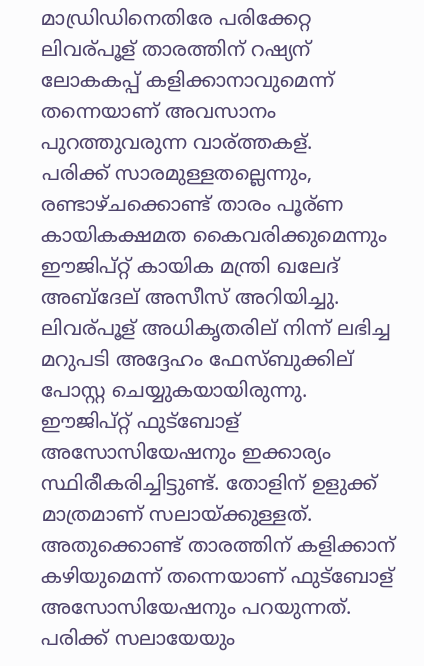മാഡ്രിഡിനെതിരേ പരിക്കേറ്റ ലിവര്പൂള് താരത്തിന് റഷ്യന് ലോകകപ്പ് കളിക്കാനാവുമെന്ന് തന്നെയാണ് അവസാനം പുറത്തുവരുന്ന വാര്ത്തകള്.
പരിക്ക് സാരമുള്ളതല്ലെന്നും, രണ്ടാഴ്ചക്കൊണ്ട് താരം പൂര്ണ കായികക്ഷമത കൈവരിക്കുമെന്നും ഈജിപ്റ്റ് കായിക മന്ത്രി ഖലേദ് അബ്ദേല് അസീസ് അറിയിച്ചു. ലിവര്പൂള് അധികൃതരില് നിന്ന് ലഭിച്ച മറുപടി അദ്ദേഹം ഫേസ്ബുക്കില് പോസ്റ്റ ചെയ്യുകയായിരുന്നു.
ഈജിപ്റ്റ് ഫുട്ബോള് അസോസിയേഷനും ഇക്കാര്യം സ്ഥിരീകരിച്ചിട്ടുണ്ട്. തോളിന് ഉളുക്ക് മാത്രമാണ് സലായ്ക്കുള്ളത്. അതുക്കൊണ്ട് താരത്തിന് കളിക്കാന് കഴിയുമെന്ന് തന്നെയാണ് ഫുട്ബോള് അസോസിയേഷനും പറയുന്നത്. പരിക്ക് സലായേയും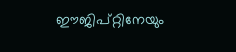ഈജിപ്റ്റിനേയും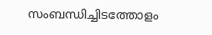സംബന്ധിച്ചിടത്തോളം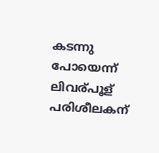കടന്നു പോയെന്ന് ലിവര്പൂള് പരിശീലകന്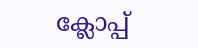ക്ലോപ്പ്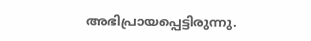അഭിപ്രായപ്പെട്ടിരുന്നു.